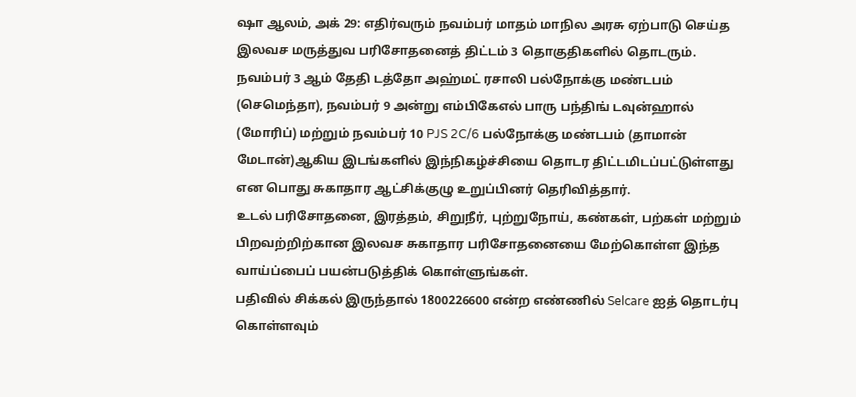ஷா ஆலம், அக் 29: எதிர்வரும் நவம்பர் மாதம் மாநில அரசு ஏற்பாடு செய்த இலவச மருத்துவ பரிசோதனைத் திட்டம் 3 தொகுதிகளில் தொடரும்.
நவம்பர் 3 ஆம் தேதி டத்தோ அஹ்மட் ரசாலி பல்நோக்கு மண்டபம் (செமெந்தா), நவம்பர் 9 அன்று எம்பிகேஎல் பாரு பந்திங் டவுன்ஹால் (மோரிப்) மற்றும் நவம்பர் 10 PJS 2C/6 பல்நோக்கு மண்டபம் (தாமான் மேடான்)ஆகிய இடங்களில் இந்நிகழ்ச்சியை தொடர திட்டமிடப்பட்டுள்ளது என பொது சுகாதார ஆட்சிக்குழு உறுப்பினர் தெரிவித்தார்.
உடல் பரிசோதனை, இரத்தம், சிறுநீர், புற்றுநோய், கண்கள், பற்கள் மற்றும் பிறவற்றிற்கான இலவச சுகாதார பரிசோதனையை மேற்கொள்ள இந்த
வாய்ப்பைப் பயன்படுத்திக் கொள்ளுங்கள்.
பதிவில் சிக்கல் இருந்தால் 1800226600 என்ற எண்ணில் Selcare ஐத் தொடர்பு கொள்ளவும்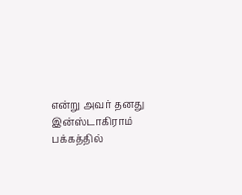என்று அவர் தனது இன்ஸ்டாகிராம் பக்கத்தில்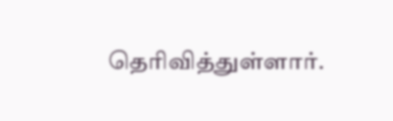தெரிவித்துள்ளார்.